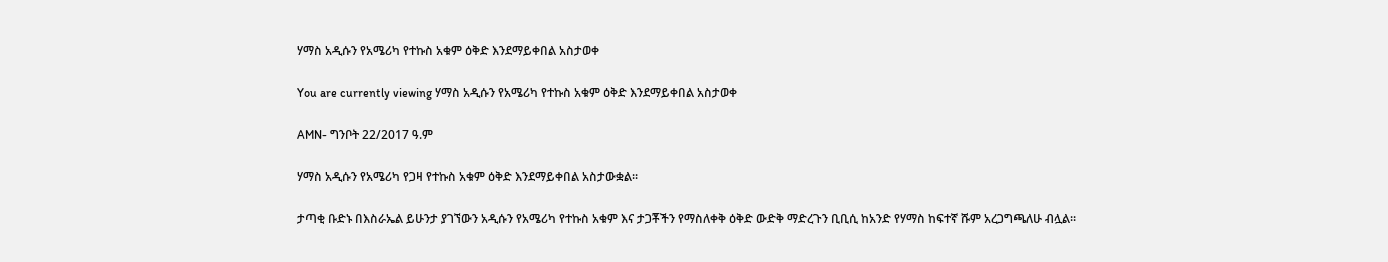ሃማስ አዲሱን የአሜሪካ የተኩስ አቁም ዕቅድ እንደማይቀበል አስታወቀ

You are currently viewing ሃማስ አዲሱን የአሜሪካ የተኩስ አቁም ዕቅድ እንደማይቀበል አስታወቀ

AMN- ግንቦት 22/2017 ዓ.ም

ሃማስ አዲሱን የአሜሪካ የጋዛ የተኩስ አቁም ዕቅድ እንደማይቀበል አስታውቋል።

ታጣቂ ቡድኑ በእስራኤል ይሁንታ ያገኘውን አዲሱን የአሜሪካ የተኩስ አቁም እና ታጋቾችን የማስለቀቅ ዕቅድ ውድቅ ማድረጉን ቢቢሲ ከአንድ የሃማስ ከፍተኛ ሹም አረጋግጫለሁ ብሏል።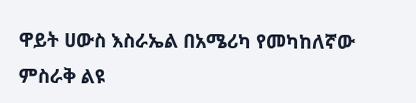ዋይት ሀውስ እስራኤል በአሜሪካ የመካከለኛው ምስራቅ ልዩ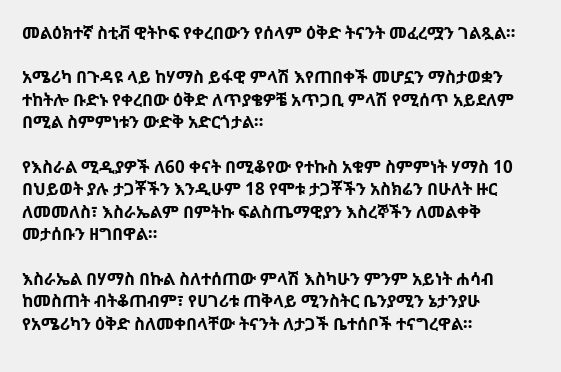መልዕክተኛ ስቲቭ ዊትኮፍ የቀረበውን የሰላም ዕቅድ ትናንት መፈረሟን ገልጿል።

አሜሪካ በጉዳዩ ላይ ከሃማስ ይፋዊ ምላሽ እየጠበቀች መሆኗን ማስታወቋን ተከትሎ ቡድኑ የቀረበው ዕቅድ ለጥያቄዎቼ አጥጋቢ ምላሽ የሚሰጥ አይደለም በሚል ስምምነቱን ውድቅ አድርጎታል።

የእስራል ሚዲያዎች ለ60 ቀናት በሚቆየው የተኩስ አቁም ስምምነት ሃማስ 10 በህይወት ያሉ ታጋቾችን እንዲሁም 18 የሞቱ ታጋቾችን አስክሬን በሁለት ዙር ለመመለስ፣ እስራኤልም በምትኩ ፍልስጤማዊያን እስረኞችን ለመልቀቅ መታሰቡን ዘግበዋል።

እስራኤል በሃማስ በኩል ስለተሰጠው ምላሽ እስካሁን ምንም አይነት ሐሳብ ከመስጠት ብትቆጠብም፣ የሀገሪቱ ጠቅላይ ሚንስትር ቤንያሚን ኔታንያሁ የአሜሪካን ዕቅድ ስለመቀበላቸው ትናንት ለታጋች ቤተሰቦች ተናግረዋል።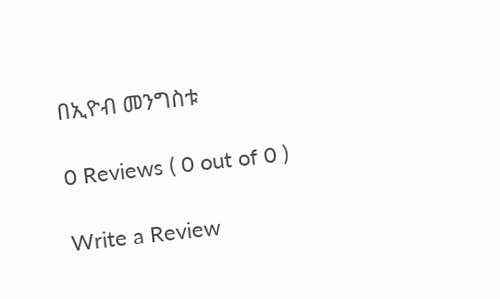በኢዮብ መንግስቱ

0 Reviews ( 0 out of 0 )

Write a Review